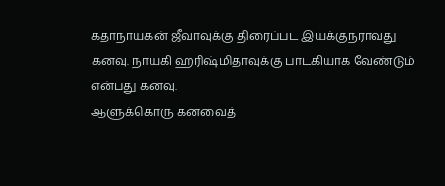கதாநாயகன் ஜீவாவுக்கு திரைப்பட இயக்குநராவது கனவு. நாயகி ஹரிஷ்மிதாவுக்கு பாடகியாக வேண்டும் என்பது கனவு.
ஆளுக்கொரு கனவைத்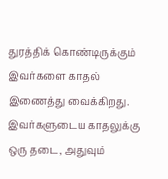துரத்திக் கொண்டிருக்கும் இவர்களை காதல் இணைத்து வைக்கிறது.
இவர்களுடைய காதலுக்கு ஒரு தடை, அதுவும்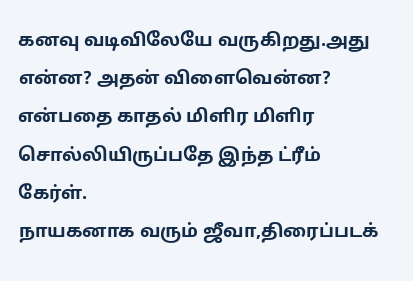கனவு வடிவிலேயே வருகிறது.அது என்ன? அதன் விளைவென்ன? என்பதை காதல் மிளிர மிளிர சொல்லியிருப்பதே இந்த ட்ரீம் கேர்ள்.
நாயகனாக வரும் ஜீவா,திரைப்படக்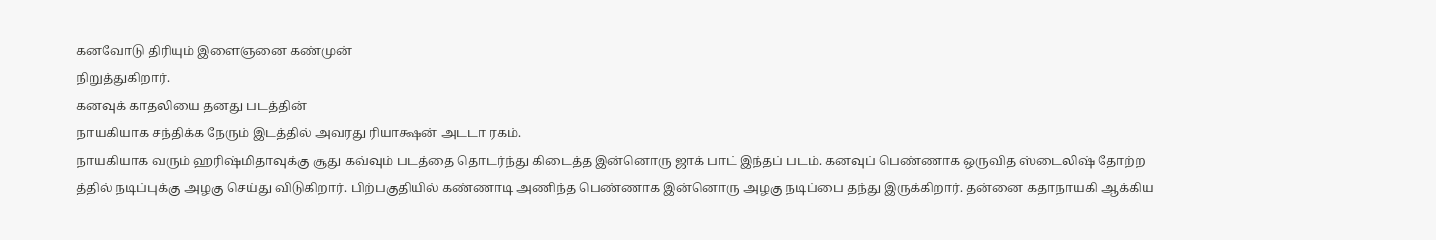கனவோடு திரியும் இளைஞனை கண்முன்
நிறுத்துகிறார்.
கனவுக் காதலியை தனது படத்தின்
நாயகியாக சந்திக்க நேரும் இடத்தில் அவரது ரியாக்ஷன் அடடா ரகம்.
நாயகியாக வரும் ஹரிஷ்மிதாவுக்கு சூது கவ்வும் படத்தை தொடர்ந்து கிடைத்த இன்னொரு ஜாக் பாட் இந்தப் படம். கனவுப் பெண்ணாக ஒருவித ஸ்டைலிஷ் தோற்ற த்தில் நடிப்புக்கு அழகு செய்து விடுகிறார். பிற்பகுதியில் கண்ணாடி அணிந்த பெண்ணாக இன்னொரு அழகு நடிப்பை தந்து இருக்கிறார். தன்னை கதாநாயகி ஆக்கிய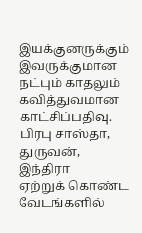இயக்குனருக்கும் இவருக்குமான நட்பும் காதலும் கவித்துவமான காட்சிப்பதிவு.
பிரபு சாஸ்தா, துருவன், இந்திரா
ஏற்றுக் கொண்ட வேடங்களில்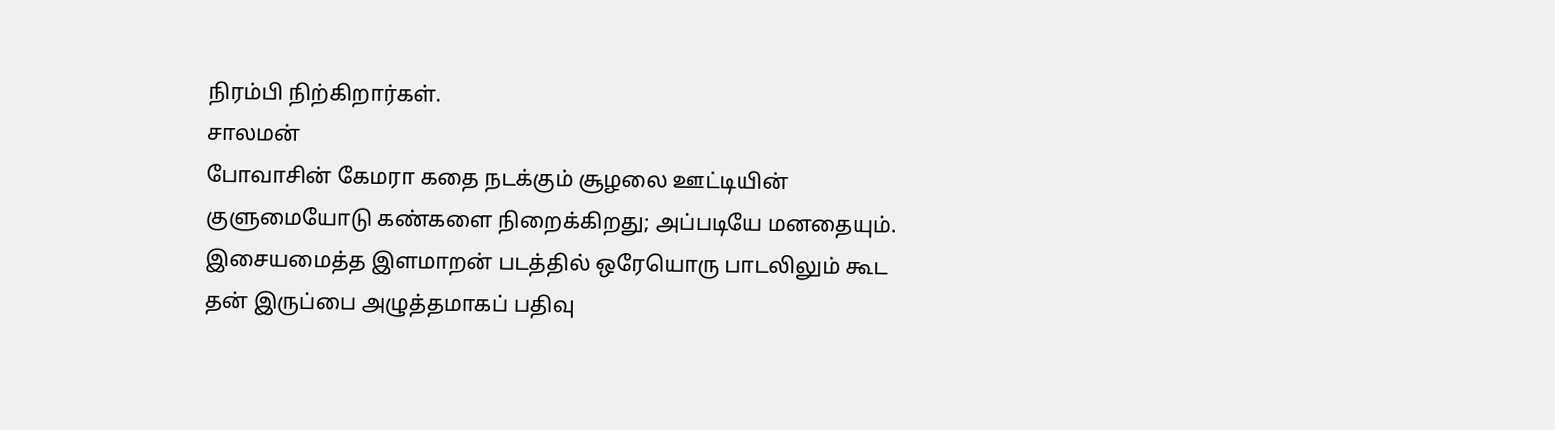நிரம்பி நிற்கிறார்கள்.
சாலமன்
போவாசின் கேமரா கதை நடக்கும் சூழலை ஊட்டியின் குளுமையோடு கண்களை நிறைக்கிறது; அப்படியே மனதையும்.
இசையமைத்த இளமாறன் படத்தில் ஒரேயொரு பாடலிலும் கூட தன் இருப்பை அழுத்தமாகப் பதிவு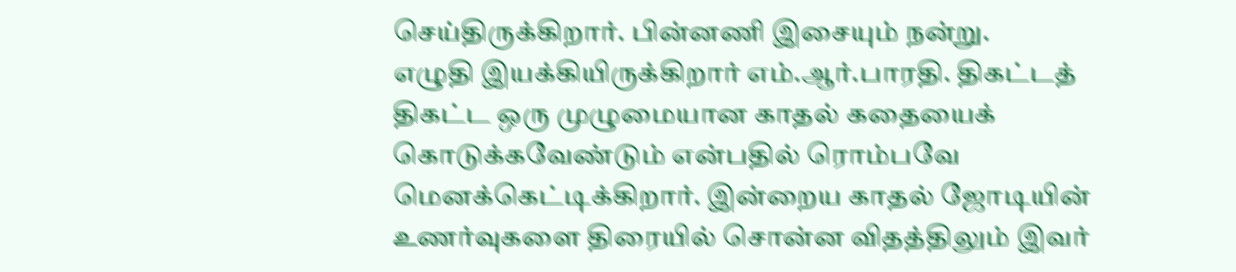செய்திருக்கிறார். பின்னணி இசையும் நன்று.
எழுதி இயக்கியிருக்கிறார் எம்.ஆர்.பாரதி. திகட்டத் திகட்ட ஒரு முழுமையான காதல் கதையைக் கொடுக்கவேண்டும் என்பதில் ரொம்பவே மெனக்கெட்டிக்கிறார். இன்றைய காதல் ஜோடியின் உணர்வுகளை திரையில் சொன்ன விதத்திலும் இவர்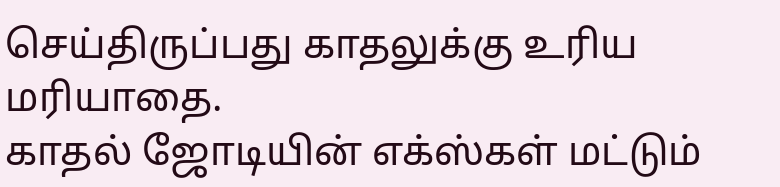செய்திருப்பது காதலுக்கு உரிய மரியாதை.
காதல் ஜோடியின் எக்ஸ்கள் மட்டும்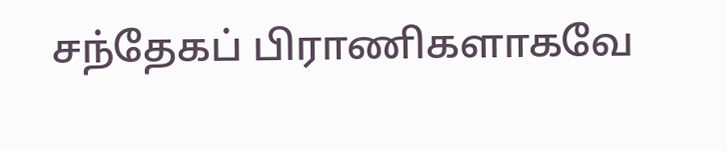சந்தேகப் பிராணிகளாகவே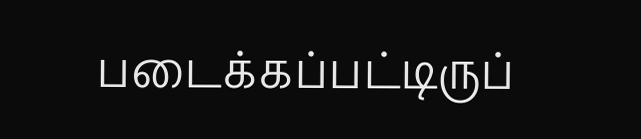படைக்கப்பட்டிருப்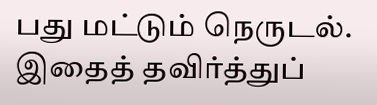பது மட்டும் நெருடல். இதைத் தவிர்த்துப்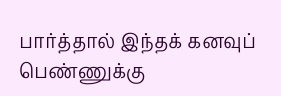பார்த்தால் இந்தக் கனவுப் பெண்ணுக்கு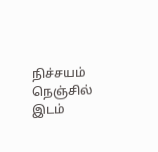நிச்சயம் நெஞ்சில் இடம்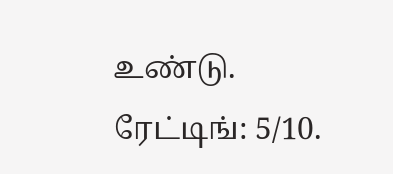உண்டு.
ரேட்டிங்: 5/10.